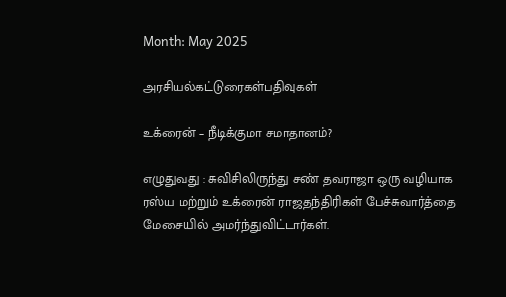Month: May 2025

அரசியல்கட்டுரைகள்பதிவுகள்

உக்ரைன் – நீடிக்குமா சமாதானம்?

எழுதுவது : சுவிசிலிருந்து சண் தவராஜா ஒரு வழியாக ரஸ்ய மற்றும் உக்ரைன் ராஜதந்திரிகள் பேச்சுவார்த்தை மேசையில் அமர்ந்துவிட்டார்கள்.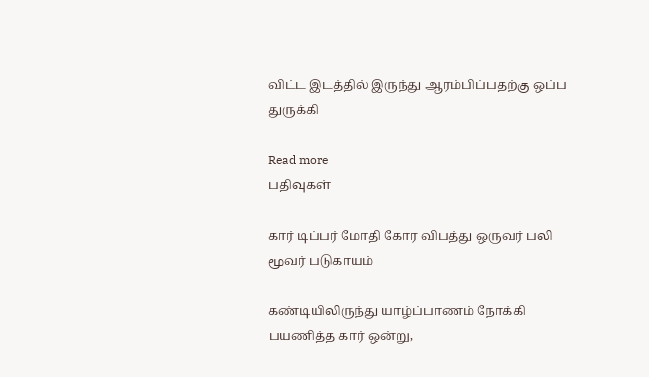விட்ட இடத்தில் இருந்து ஆரம்பிப்பதற்கு ஒப்ப துருக்கி

Read more
பதிவுகள்

கார் டிப்பர் மோதி கோர விபத்து ஒருவர் பலி மூவர் படுகாயம்

கண்டியிலிருந்து யாழ்ப்பாணம் நோக்கி பயணித்த கார் ஒன்று,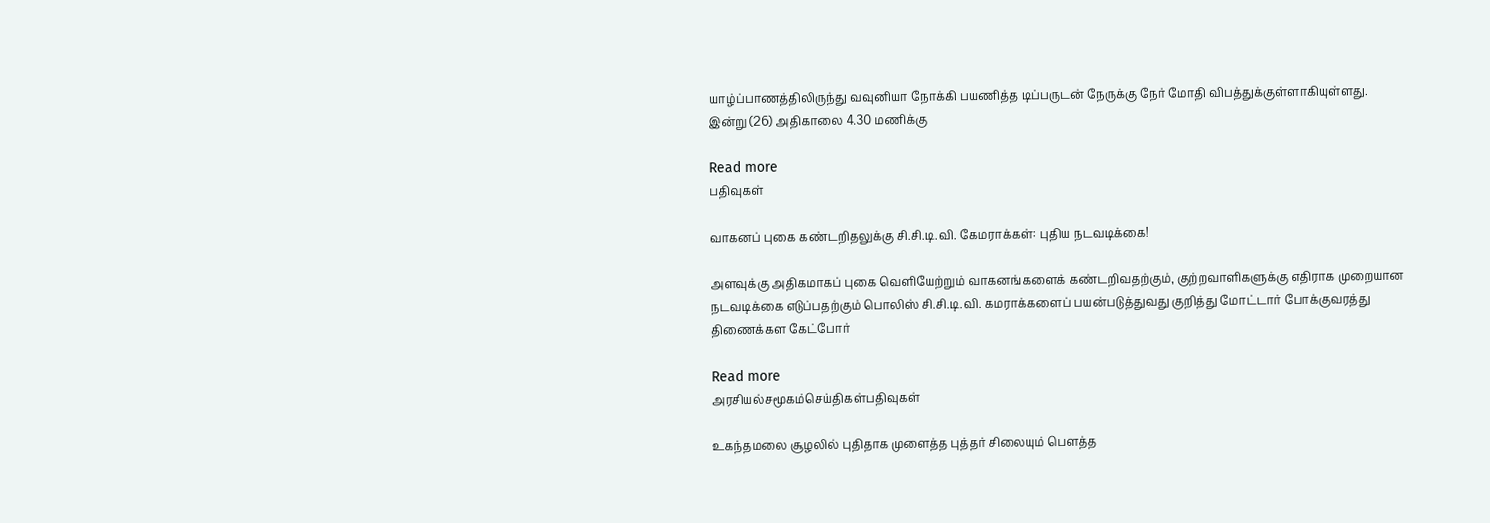யாழ்ப்பாணத்திலிருந்து வவுனியா நோக்கி பயணித்த டிப்பருடன் நேருக்கு நேர் மோதி விபத்துக்குள்ளாகியுள்ளது. இன்று (26) அதிகாலை 4.30 மணிக்கு

Read more
பதிவுகள்

வாகனப் புகை கண்டறிதலுக்கு சி.சி.டி.வி. கேமராக்கள்: புதிய நடவடிக்கை!

அளவுக்கு அதிகமாகப் புகை வெளியேற்றும் வாகனங்களைக் கண்டறிவதற்கும், குற்றவாளிகளுக்கு எதிராக முறையான நடவடிக்கை எடுப்பதற்கும் பொலிஸ் சி.சி.டி.வி. கமராக்களைப் பயன்படுத்துவது குறித்து மோட்டார் போக்குவரத்து திணைக்கள கேட்போர்

Read more
அரசியல்சமூகம்செய்திகள்பதிவுகள்

உகந்தமலை சூழலில் புதிதாக முளைத்த புத்தர் சிலையும் பௌத்த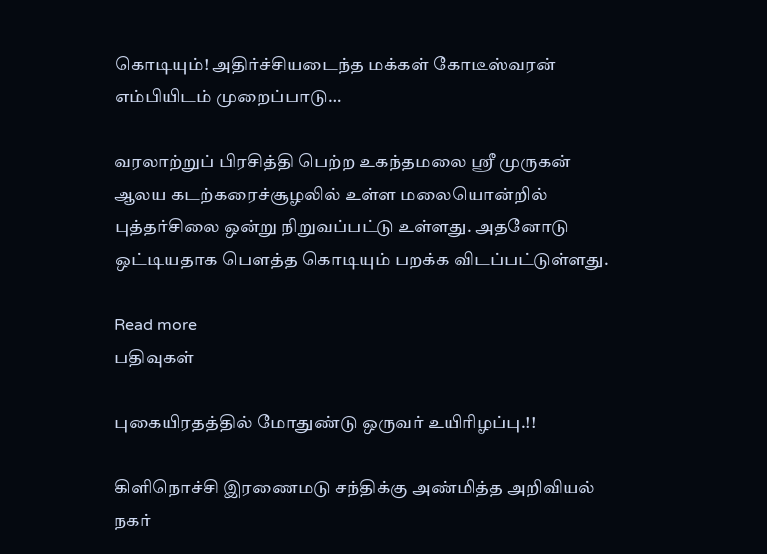கொடியும்! அதிர்ச்சியடைந்த மக்கள் கோடீஸ்வரன் எம்பியிடம் முறைப்பாடு…

வரலாற்றுப் பிரசித்தி பெற்ற உகந்தமலை ஸ்ரீ முருகன் ஆலய கடற்கரைச்சூழலில் உள்ள மலையொன்றில் புத்தர்சிலை ஒன்று நிறுவப்பட்டு உள்ளது. அதனோடு ஒட்டியதாக பௌத்த கொடியும் பறக்க விடப்பட்டுள்ளது.

Read more
பதிவுகள்

புகையிரதத்தில் மோதுண்டு ஒருவர் உயிரிழப்பு.!!

கிளிநொச்சி இரணைமடு சந்திக்கு அண்மித்த அறிவியல் நகர்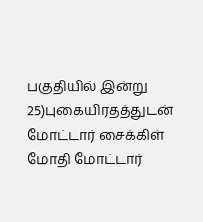பகுதியில் இன்று 25)புகையிரதத்துடன் மோட்டார் சைக்கிள் மோதி மோட்டார்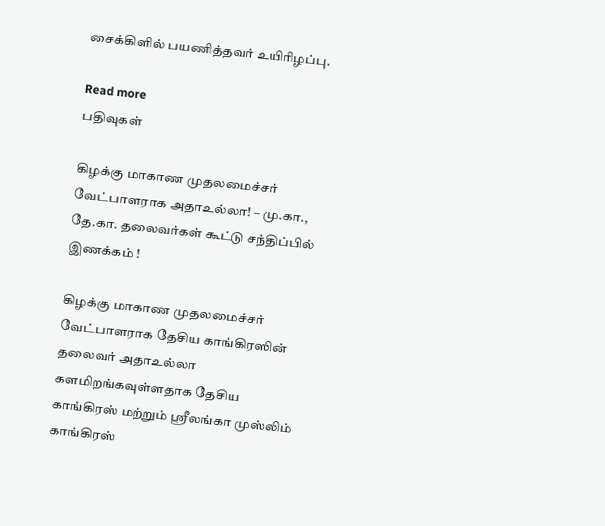சைக்கிளில் பயணித்தவர் உயிரிழப்பு.

Read more
பதிவுகள்

கிழக்கு மாகாண முதலமைச்சர் வேட்பாளராக அதாஉல்லா! – மு.கா., தே.கா. தலைவர்கள் கூட்டு சந்திப்பில் இணக்கம் !

கிழக்கு மாகாண முதலமைச்சர் வேட்பாளராக தேசிய காங்கிரஸின் தலைவர் அதாஉல்லா களமிறங்கவுள்ளதாக தேசிய காங்கிரஸ் மற்றும் ஸ்ரீலங்கா முஸ்லிம் காங்கிரஸ்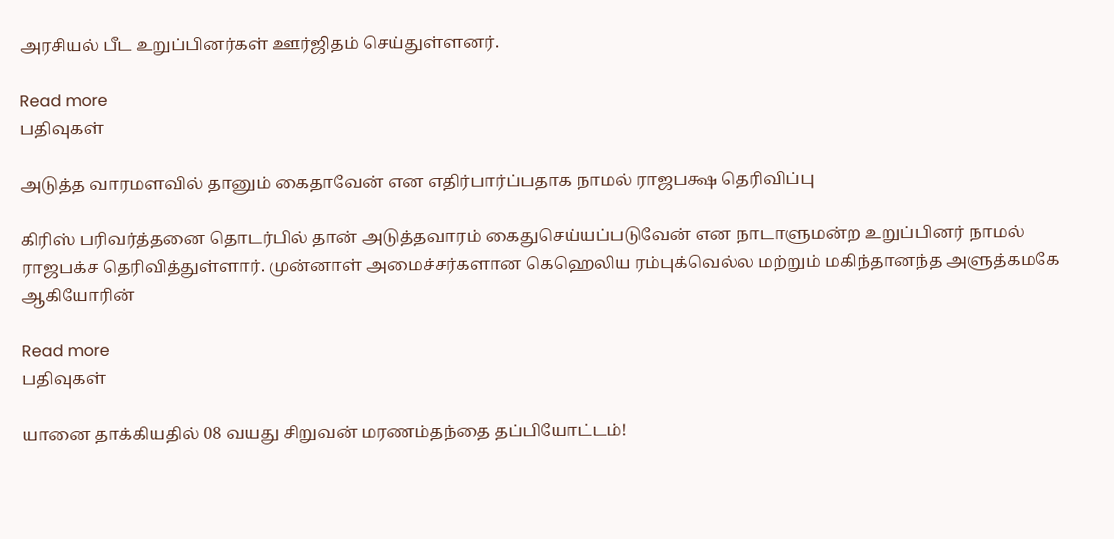அரசியல் பீட உறுப்பினர்கள் ஊர்ஜிதம் செய்துள்ளனர்.

Read more
பதிவுகள்

அடுத்த வாரமளவில் தானும் கைதாவேன் என எதிர்பார்ப்பதாக நாமல் ராஜபக்ஷ தெரிவிப்பு

கிரிஸ் பரிவர்த்தனை தொடர்பில் தான் அடுத்தவாரம் கைதுசெய்யப்படுவேன் என நாடாளுமன்ற உறுப்பினர் நாமல் ராஜபக்ச தெரிவித்துள்ளார். முன்னாள் அமைச்சர்களான கெஹெலிய ரம்புக்வெல்ல மற்றும் மகிந்தானந்த அளுத்கமகே ஆகியோரின்

Read more
பதிவுகள்

யானை தாக்கியதில் 08 வயது சிறுவன் மரணம்தந்தை தப்பியோட்டம்!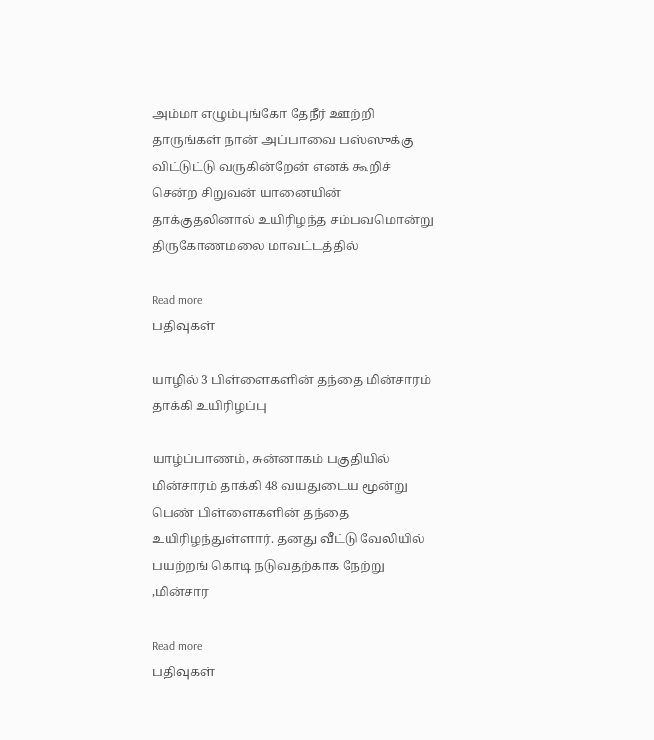அம்மா எழும்புங்கோ தேநீர் ஊற்றி தாருங்கள் நான் அப்பாவை பஸ்ஸுக்கு விட்டுட்டு வருகின்றேன் எனக் கூறிச் சென்ற சிறுவன் யானையின் தாக்குதலினால் உயிரிழந்த சம்பவமொன்று திருகோணமலை மாவட்டத்தில்

Read more
பதிவுகள்

யாழில் 3 பிள்ளைகளின் தந்தை மின்சாரம் தாக்கி உயிரிழப்பு

யாழ்ப்பாணம், சுன்னாகம் பகுதியில் மின்சாரம் தாக்கி 48 வயதுடைய மூன்று பெண் பிள்ளைகளின் தந்தை உயிரிழந்துள்ளார். தனது வீட்டு வேலியில் பயற்றங் கொடி நடுவதற்காக நேற்று ,மின்சார

Read more
பதிவுகள்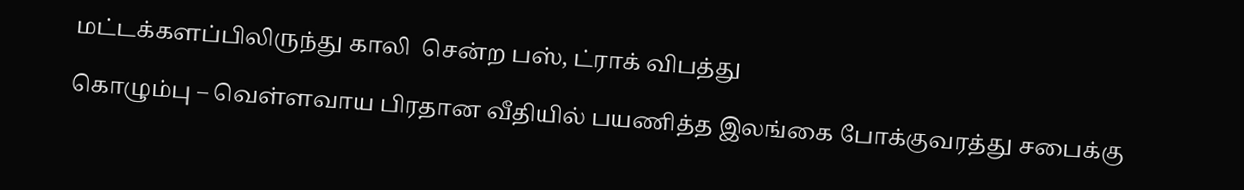மட்டக்களப்பிலிருந்து காலி  சென்ற பஸ், ட்ராக் விபத்து

கொழும்பு – வெள்ளவாய பிரதான வீதியில் பயணித்த இலங்கை போக்குவரத்து சபைக்கு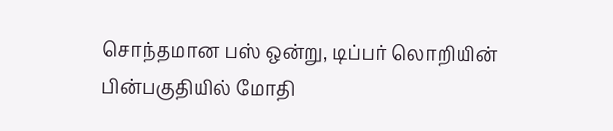சொந்தமான பஸ் ஒன்று, டிப்பர் லொறியின் பின்பகுதியில் மோதி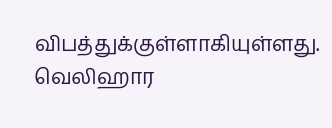விபத்துக்குள்ளாகியுள்ளது. வெலிஹார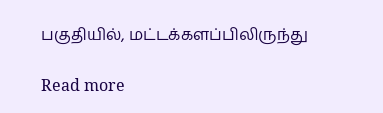பகுதியில், மட்டக்களப்பிலிருந்து

Read more